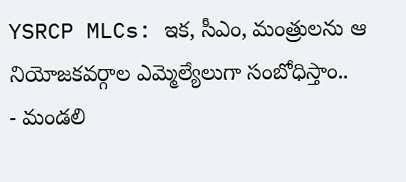YSRCP MLCs: ఇక, సీఎం, మంత్రులను ఆ నియోజకవర్గాల ఎమ్మెల్యేలుగా సంబోధిస్తాం..
- మండలి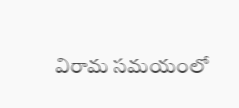విరామ సమయంలో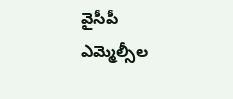వైసీపీ ఎమ్మెల్సీల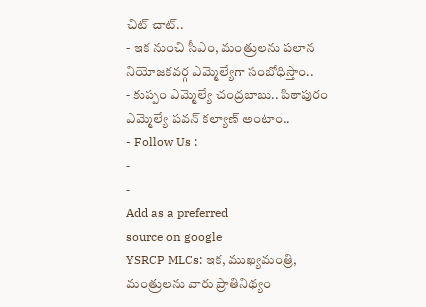చిట్ చాట్..
- ఇక నుంచి సీఎం, మంత్రులను పలాన నియోజకవర్గ ఎమ్మెల్యేగా సంబోధిస్తాం..
- కుప్పం ఎమ్మెల్యే చంద్రబాబు.. పిఠాపురం ఎమ్మెల్యే పవన్ కల్యాణ్ అంటాం..
- Follow Us :
-
-
Add as a preferred
source on google
YSRCP MLCs: ఇక, ముఖ్యమంత్రి, మంత్రులను వారు ప్రాతినిథ్యం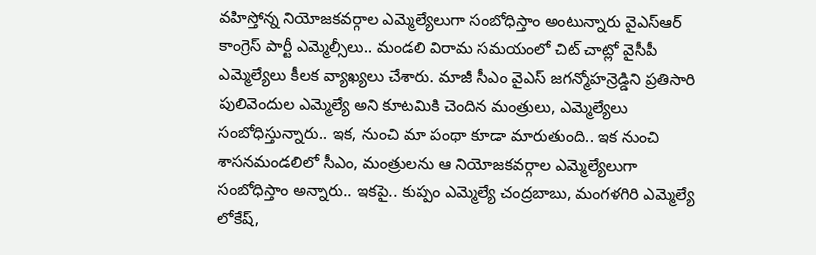వహిస్తోన్న నియోజకవర్గాల ఎమ్మెల్యేలుగా సంబోధిస్తాం అంటున్నారు వైఎస్ఆర్ కాంగ్రెస్ పార్టీ ఎమ్మెల్సీలు.. మండలి విరామ సమయంలో చిట్ చాట్లో వైసీపీ ఎమ్మెల్యేలు కీలక వ్యాఖ్యలు చేశారు. మాజీ సీఎం వైఎస్ జగన్మోహన్రెడ్డిని ప్రతిసారి పులివెందుల ఎమ్మెల్యే అని కూటమికి చెందిన మంత్రులు, ఎమ్మెల్యేలు సంబోధిస్తున్నారు.. ఇక, నుంచి మా పంథా కూడా మారుతుంది.. ఇక నుంచి శాసనమండలిలో సీఎం, మంత్రులను ఆ నియోజకవర్గాల ఎమ్మెల్యేలుగా సంబోధిస్తాం అన్నారు.. ఇకపై.. కుప్పం ఎమ్మెల్యే చంద్రబాబు, మంగళగిరి ఎమ్మెల్యే లోకేష్,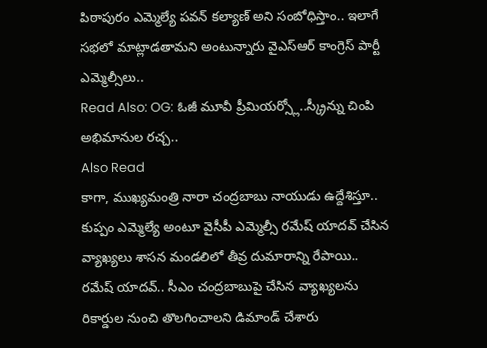పిఠాపురం ఎమ్మెల్యే పవన్ కల్యాణ్ అని సంబోధిస్తాం.. ఇలాగే సభలో మాట్లాడతామని అంటున్నారు వైఎస్ఆర్ కాంగ్రెస్ పార్టీ ఎమ్మెల్సీలు..
Read Also: OG: ఓజీ మూవీ ప్రీమియర్స్లో..స్క్రీన్ను చింపి అభిమానుల రచ్చ..
Also Read
కాగా, ముఖ్యమంత్రి నారా చంద్రబాబు నాయుడు ఉద్దేశిస్తూ.. కుప్పం ఎమ్మెల్యే అంటూ వైసీపీ ఎమ్మెల్సీ రమేష్ యాదవ్ చేసిన వ్యాఖ్యలు శాసన మండలిలో తీవ్ర దుమారాన్ని రేపాయి.. రమేష్ యాదవ్.. సీఎం చంద్రబాబుపై చేసిన వ్యాఖ్యలను రికార్డుల నుంచి తొలగించాలని డిమాండ్ చేశారు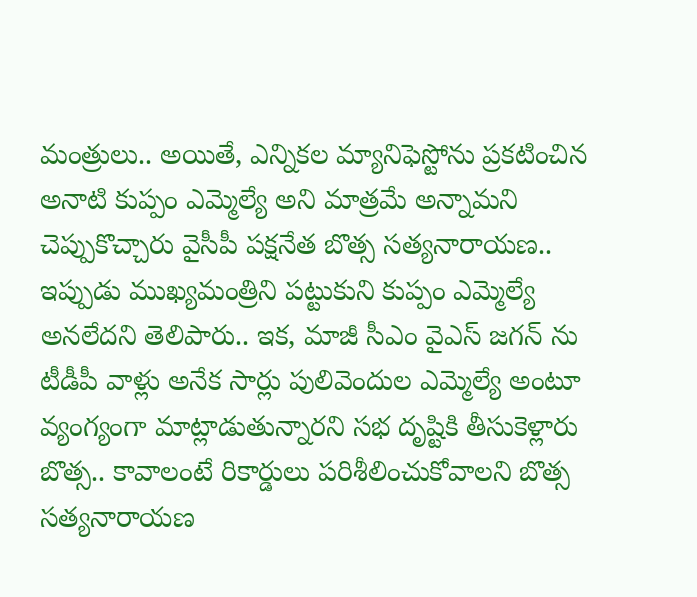మంత్రులు.. అయితే, ఎన్నికల మ్యానిఫెస్టోను ప్రకటించిన అనాటి కుప్పం ఎమ్మెల్యే అని మాత్రమే అన్నామని చెప్పుకొచ్చారు వైసీపీ పక్షనేత బొత్స సత్యనారాయణ.. ఇప్పుడు ముఖ్యమంత్రిని పట్టుకుని కుప్పం ఎమ్మెల్యే అనలేదని తెలిపారు.. ఇక, మాజీ సీఎం వైఎస్ జగన్ ను టీడీపీ వాళ్లు అనేక సార్లు పులివెందుల ఎమ్మెల్యే అంటూ వ్యంగ్యంగా మాట్లాడుతున్నారని సభ దృష్టికి తీసుకెళ్లారు బొత్స.. కావాలంటే రికార్డులు పరిశీలించుకోవాలని బొత్స సత్యనారాయణ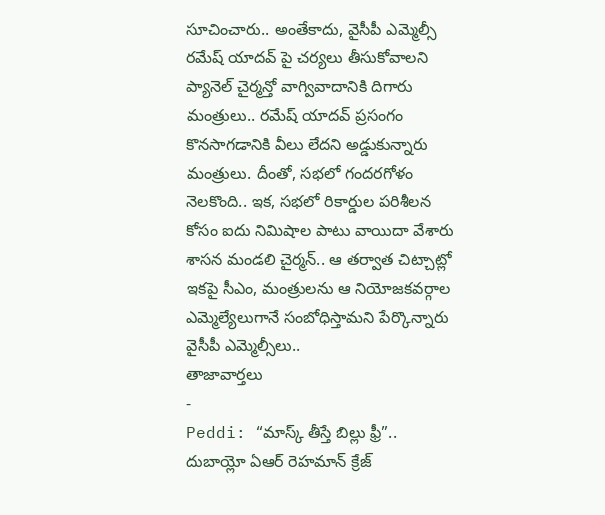సూచించారు.. అంతేకాదు, వైసీపీ ఎమ్మెల్సీ రమేష్ యాదవ్ పై చర్యలు తీసుకోవాలని ప్యానెల్ చైర్మన్తో వాగ్వివాదానికి దిగారు మంత్రులు.. రమేష్ యాదవ్ ప్రసంగం కొనసాగడానికి వీలు లేదని అడ్డుకున్నారు మంత్రులు. దీంతో, సభలో గందరగోళం నెలకొంది.. ఇక, సభలో రికార్డుల పరిశీలన కోసం ఐదు నిమిషాల పాటు వాయిదా వేశారు శాసన మండలి చైర్మన్.. ఆ తర్వాత చిట్చాట్లో ఇకపై సీఎం, మంత్రులను ఆ నియోజకవర్గాల ఎమ్మెల్యేలుగానే సంబోధిస్తామని పేర్కొన్నారు వైసీపీ ఎమ్మెల్సీలు..
తాజావార్తలు
-
Peddi: “మాస్క్ తీస్తే బిల్లు ఫ్రీ”.. దుబాయ్లో ఏఆర్ రెహమాన్ క్రేజ్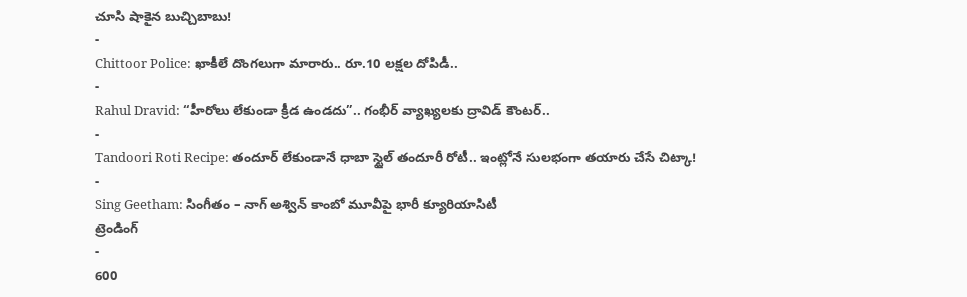చూసి షాకైన బుచ్చిబాబు!
-
Chittoor Police: ఖాకీలే దొంగలుగా మారారు.. రూ.10 లక్షల దోపిడీ..
-
Rahul Dravid: “హీరోలు లేకుండా క్రీడ ఉండదు”.. గంభీర్ వ్యాఖ్యలకు ద్రావిడ్ కౌంటర్..
-
Tandoori Roti Recipe: తందూర్ లేకుండానే ధాబా స్టైల్ తందూరీ రోటీ.. ఇంట్లోనే సులభంగా తయారు చేసే చిట్కా!
-
Sing Geetham: సింగీతం – నాగ్ అశ్విన్ కాంబో మూవీపై భారీ క్యూరియాసిటీ
ట్రెండింగ్
-
600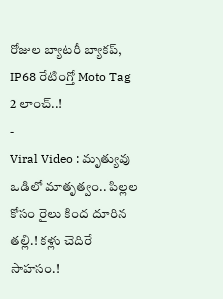రోజుల బ్యాటరీ బ్యాకప్, IP68 రేటింగ్తో Moto Tag 2 లాంచ్..!
-
Viral Video : మృత్యువు ఒడిలో మాతృత్వం.. పిల్లల కోసం రైలు కింద దూరిన తల్లి.! కళ్లు చెదిరే సాహసం.!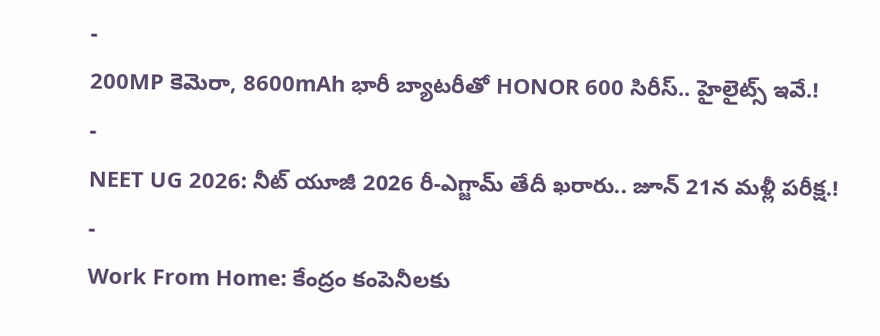-
200MP కెమెరా, 8600mAh భారీ బ్యాటరీతో HONOR 600 సిరీస్.. హైలైట్స్ ఇవే.!
-
NEET UG 2026: నీట్ యూజీ 2026 రీ-ఎగ్జామ్ తేదీ ఖరారు.. జూన్ 21న మళ్లీ పరీక్ష.!
-
Work From Home: కేంద్రం కంపెనీలకు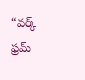“వర్క్ ఫ్రమ్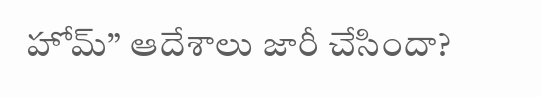హోమ్” ఆదేశాలు జారీ చేసిందా?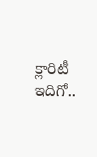క్లారిటీ ఇదిగో..